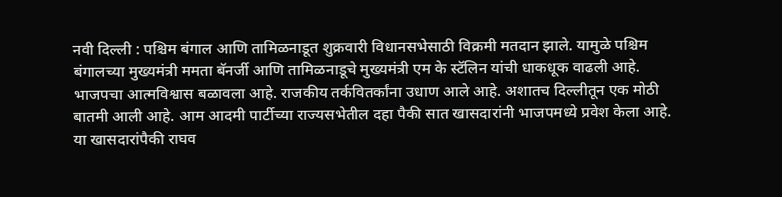नवी दिल्ली : पश्चिम बंगाल आणि तामिळनाडूत शुक्रवारी विधानसभेसाठी विक्रमी मतदान झाले. यामुळे पश्चिम बंगालच्या मुख्यमंत्री ममता बॅनर्जी आणि तामिळनाडूचे मुख्यमंत्री एम के स्टॅलिन यांची धाकधूक वाढली आहे. भाजपचा आत्मविश्वास बळावला आहे. राजकीय तर्कवितर्कांना उधाण आले आहे. अशातच दिल्लीतून एक मोठी बातमी आली आहे. आम आदमी पार्टीच्या राज्यसभेतील दहा पैकी सात खासदारांनी भाजपमध्ये प्रवेश केला आहे. या खासदारांपैकी राघव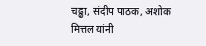चढ्ढा, संदीप पाठक, अशोक मित्तल यांनी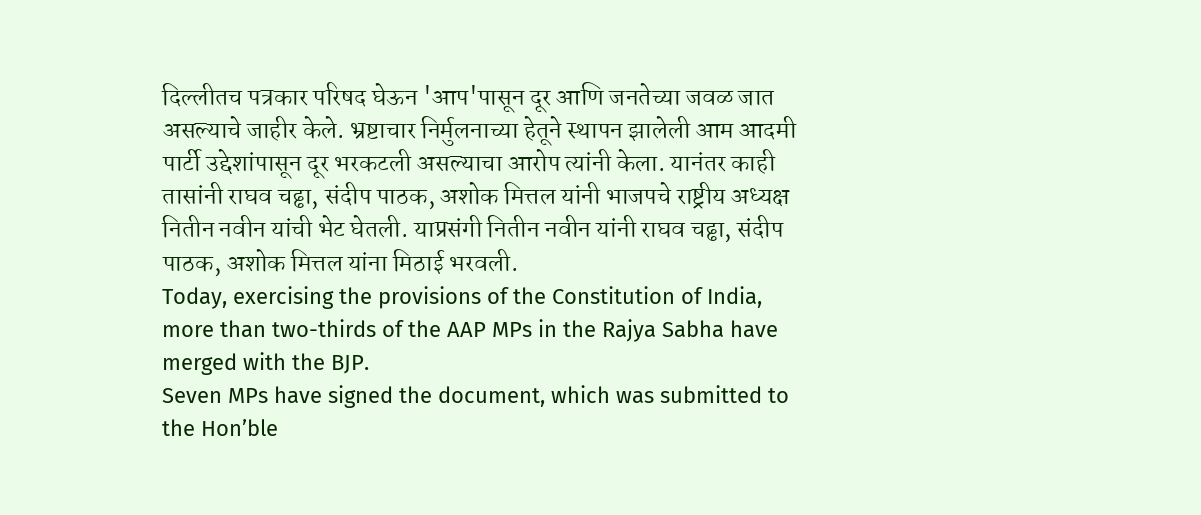दिल्लीतच पत्रकार परिषद घेऊन 'आप'पासून दूर आणि जनतेच्या जवळ जात असल्याचे जाहीर केले. भ्रष्टाचार निर्मुलनाच्या हेतूने स्थापन झालेली आम आदमी पार्टी उद्देशांपासून दूर भरकटली असल्याचा आरोप त्यांनी केला. यानंतर काही तासांनी राघव चढ्ढा, संदीप पाठक, अशोक मित्तल यांनी भाजपचे राष्ट्रीय अध्यक्ष नितीन नवीन यांची भेट घेतली. याप्रसंगी नितीन नवीन यांनी राघव चढ्ढा, संदीप पाठक, अशोक मित्तल यांना मिठाई भरवली.
Today, exercising the provisions of the Constitution of India, more than two-thirds of the AAP MPs in the Rajya Sabha have merged with the BJP.
Seven MPs have signed the document, which was submitted to the Hon’ble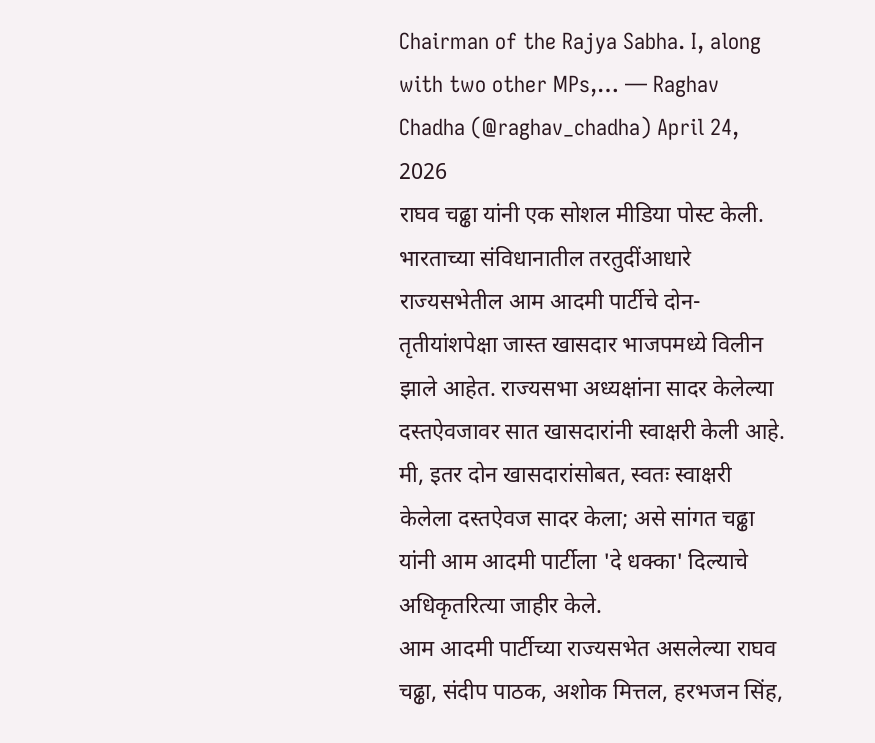Chairman of the Rajya Sabha. I, along with two other MPs,… — Raghav Chadha (@raghav_chadha) April 24, 2026
राघव चढ्ढा यांनी एक सोशल मीडिया पोस्ट केली. भारताच्या संविधानातील तरतुदींआधारे राज्यसभेतील आम आदमी पार्टीचे दोन-तृतीयांशपेक्षा जास्त खासदार भाजपमध्ये विलीन झाले आहेत. राज्यसभा अध्यक्षांना सादर केलेल्या दस्तऐवजावर सात खासदारांनी स्वाक्षरी केली आहे. मी, इतर दोन खासदारांसोबत, स्वतः स्वाक्षरी केलेला दस्तऐवज सादर केला; असे सांगत चढ्ढा यांनी आम आदमी पार्टीला 'दे धक्का' दिल्याचे अधिकृतरित्या जाहीर केले.
आम आदमी पार्टीच्या राज्यसभेत असलेल्या राघव चढ्ढा, संदीप पाठक, अशोक मित्तल, हरभजन सिंह,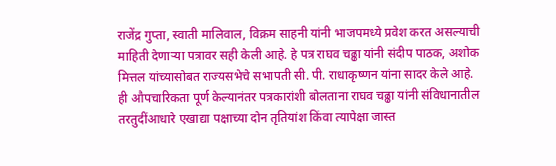राजेंद्र गुप्ता, स्वाती मालिवाल, विक्रम साहनी यांनी भाजपमध्ये प्रवेश करत असल्याची माहिती देणाऱ्या पत्रावर सही केली आहे. हे पत्र राघव चढ्ढा यांनी संदीप पाठक, अशोक मित्तल यांच्यासोबत राज्यसभेचे सभापती सी. पी. राधाकृष्णन यांना सादर केले आहे. ही औपचारिकता पूर्ण केल्यानंतर पत्रकारांशी बोलताना राघव चढ्ढा यांनी संविधानातील तरतुदींआधारे एखाद्या पक्षाच्या दोन तृतियांश किंवा त्यापेक्षा जास्त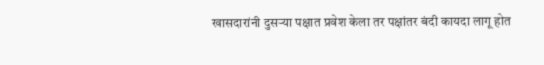खासदारांनी दुसऱ्या पक्षात प्रवेश केला तर पक्षांतर बंदी कायदा लागू होत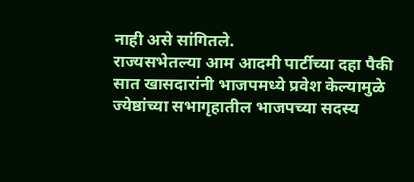नाही असे सांगितले.
राज्यसभेतल्या आम आदमी पार्टीच्या दहा पैकी सात खासदारांनी भाजपमध्ये प्रवेश केल्यामुळे ज्येष्ठांच्या सभागृहातील भाजपच्या सदस्य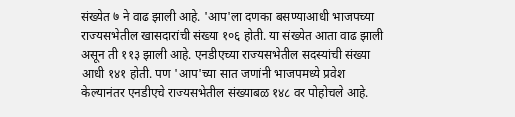संख्येत ७ ने वाढ झाली आहे. 'आप'ला दणका बसण्याआधी भाजपच्या राज्यसभेतील खासदारांची संख्या १०६ होती. या संख्येत आता वाढ झाली असून ती ११३ झाली आहे. एनडीएच्या राज्यसभेतील सदस्यांची संख्या आधी १४१ होती. पण 'आप'च्या सात जणांनी भाजपमध्ये प्रवेश केल्यानंतर एनडीएचे राज्यसभेतील संख्याबळ १४८ वर पोहोचले आहे.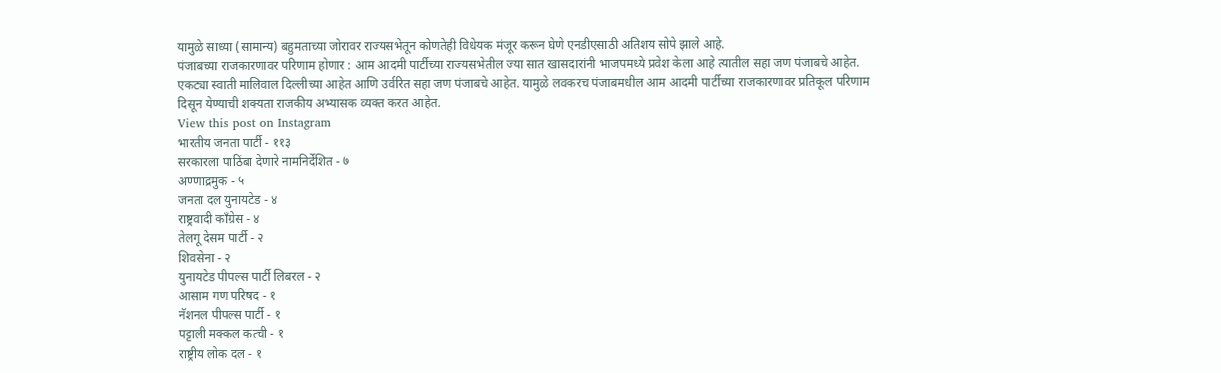यामुळे साध्या (सामान्य) बहुमताच्या जोरावर राज्यसभेतून कोणतेही विधेयक मंजूर करून घेणे एनडीएसाठी अतिशय सोपे झाले आहे.
पंजाबच्या राजकारणावर परिणाम होणार : आम आदमी पार्टीच्या राज्यसभेतील ज्या सात खासदारांनी भाजपमध्ये प्रवेश केला आहे त्यातील सहा जण पंजाबचे आहेत. एकट्या स्वाती मालिवाल दिल्लीच्या आहेत आणि उर्वरित सहा जण पंजाबचे आहेत. यामुळे लवकरच पंजाबमधील आम आदमी पार्टीच्या राजकारणावर प्रतिकूल परिणाम दिसून येण्याची शक्यता राजकीय अभ्यासक व्यक्त करत आहेत.
View this post on Instagram
भारतीय जनता पार्टी - ११३
सरकारला पाठिंबा देणारे नामनिर्देशित - ७
अण्णाद्रमुक - ५
जनता दल युनायटेड - ४
राष्ट्रवादी काँग्रेस - ४
तेलगू देसम पार्टी - २
शिवसेना - २
युनायटेड पीपल्स पार्टी लिबरल - २
आसाम गण परिषद - १
नॅशनल पीपल्स पार्टी - १
पट्टाली मक्कल कत्ची - १
राष्ट्रीय लोक दल - १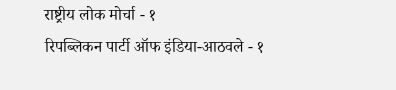राष्ट्रीय लोक मोर्चा - १
रिपब्लिकन पार्टी ऑफ इंडिया-आठवले - १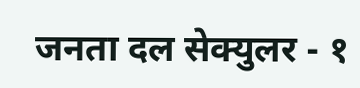जनता दल सेक्युलर - १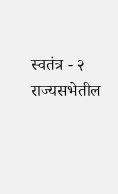स्वतंत्र - २
राज्यसभेतील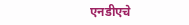एनडीएचे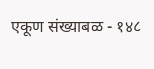एकूण संख्याबळ - १४८